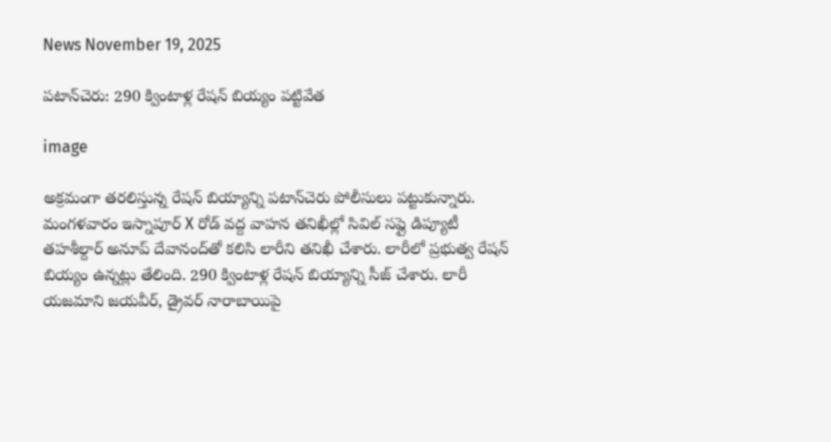News November 19, 2025

పటాన్‌చెరు: 290 క్వింటాళ్ల రేషన్ బియ్యం పట్టివేత

image

అక్రమంగా తరలిస్తున్న రేషన్ బియ్యాన్ని పటాన్‌చెరు పోలీసులు పట్టుకున్నారు. మంగళవారం ఇస్నాపూర్ X రోడ్ వద్ద వాహన తనిఖీల్లో సివిల్ సప్లై డిప్యూటీ తహశీల్దార్ అనూప్ దేవానంద్‌తో కలిసి లారీని తనిఖీ చేశారు. లారీలో ప్రభుత్వ రేషన్ బియ్యం ఉన్నట్లు తేలింది. 290 క్వింటాళ్ల రేషన్ బియ్యాన్ని సీజ్ చేశారు. లారీ యజమాని జయవీర్, డ్రైవర్ నారాబాయిపై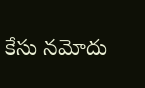కేసు నమోదు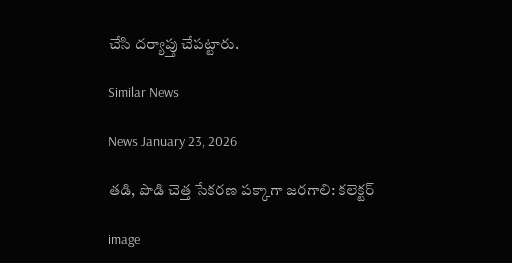చేసి దర్యాప్తు చేపట్టారు.

Similar News

News January 23, 2026

తడి, పొడి చెత్త సేకరణ పక్కాగా జరగాలి: కలెక్టర్

image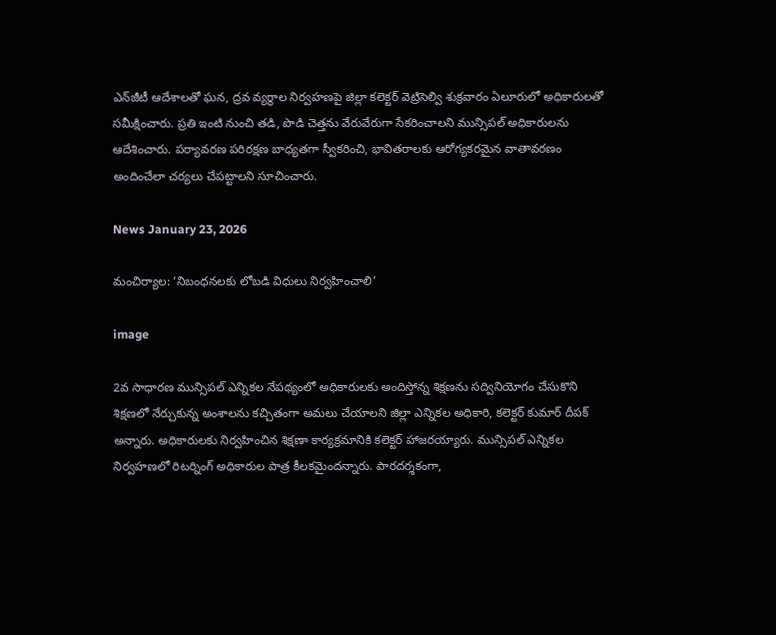ఎన్‌జీటీ ఆదేశాలతో ఘన, ద్రవ వ్యర్థాల నిర్వహణపై జిల్లా కలెక్టర్ వెట్రిసెల్వి శుక్రవారం ఏలూరులో అధికారులతో సమీక్షించారు. ప్రతి ఇంటి నుంచి తడి, పొడి చెత్తను వేరువేరుగా సేకరించాలని మున్సిపల్ అధికారులను ఆదేశించారు. పర్యావరణ పరిరక్షణ బాధ్యతగా స్వీకరించి, భావితరాలకు ఆరోగ్యకరమైన వాతావరణం అందించేలా చర్యలు చేపట్టాలని సూచించారు.

News January 23, 2026

మంచిర్యాల: ‘నిబంధనలకు లోబడి విధులు నిర్వహించాలి’

image

2వ సాధారణ మున్సిపల్ ఎన్నికల నేపథ్యంలో అధికారులకు అందిస్తోన్న శిక్షణను సద్వినియోగం చేసుకొని శిక్షణలో నేర్చుకున్న అంశాలను కచ్చితంగా అమలు చేయాలని జిల్లా ఎన్నికల అధికారి, కలెక్టర్ కుమార్ దీపక్ అన్నారు. అధికారులకు నిర్వహించిన శిక్షణా కార్యక్రమానికి కలెక్టర్ హాజరయ్యారు. మున్సిపల్ ఎన్నికల నిర్వహణలో రిటర్నింగ్ అధికారుల పాత్ర కీలకమైందన్నారు. పారదర్శకంగా,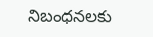నిబంధనలకు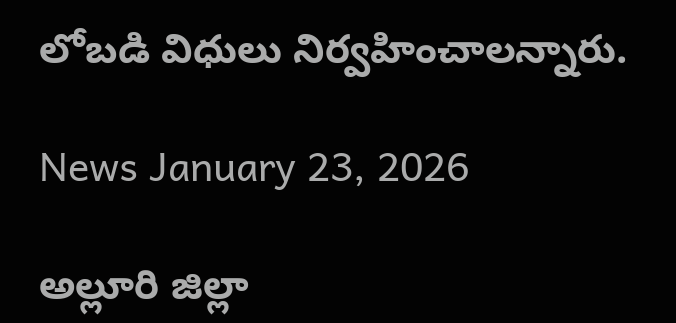లోబడి విధులు నిర్వహించాలన్నారు.

News January 23, 2026

అల్లూరి జిల్లా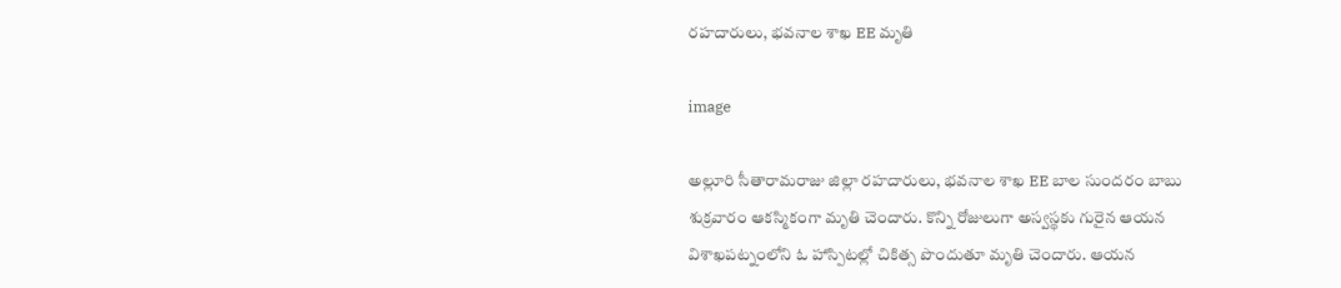రహదారులు, భవనాల శాఖ EE మృతి

image

అల్లూరి సీతారామరాజు జిల్లా రహదారులు, భవనాల శాఖ EE బాల సుందరం బాబు శుక్రవారం ఆకస్మికంగా మృతి చెందారు. కొన్ని రోజులుగా అస్వస్థకు గురైన ఆయన విశాఖపట్నంలోని ఓ హాస్పిటల్లో చికిత్స పొందుతూ మృతి చెందారు. ఆయన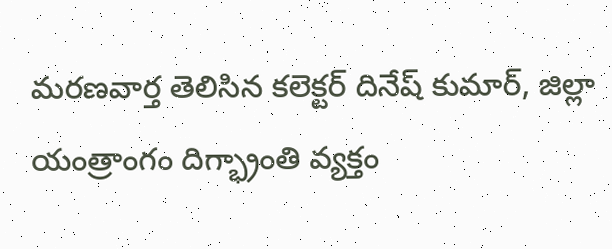మరణవార్త తెలిసిన కలెక్టర్ దినేష్ కుమార్, జిల్లా యంత్రాంగం దిగ్భ్రాంతి వ్యక్తం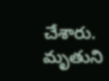చేశారు. మృతుని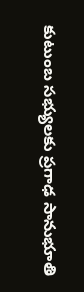కుటుంబ సభ్యులకు ప్రగాఢ సానుభూతి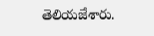తెలియజేశారు.